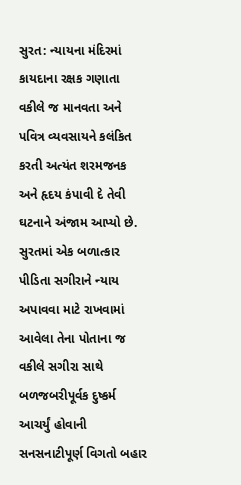સુરત: ન્યાયના મંદિરમાં કાયદાના રક્ષક ગણાતા વકીલે જ માનવતા અને પવિત્ર વ્યવસાયને કલંકિત કરતી અત્યંત શરમજનક અને હૃદય કંપાવી દે તેવી ઘટનાને અંજામ આપ્યો છે. સુરતમાં એક બળાત્કાર પીડિતા સગીરાને ન્યાય અપાવવા માટે રાખવામાં આવેલા તેના પોતાના જ વકીલે સગીરા સાથે બળજબરીપૂર્વક દુષ્કર્મ આચર્યું હોવાની સનસનાટીપૂર્ણ વિગતો બહાર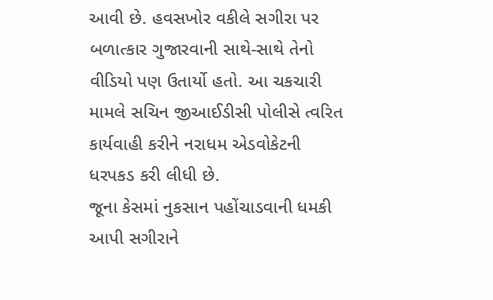આવી છે. હવસખોર વકીલે સગીરા પર બળાત્કાર ગુજારવાની સાથે-સાથે તેનો વીડિયો પણ ઉતાર્યો હતો. આ ચકચારી મામલે સચિન જીઆઈડીસી પોલીસે ત્વરિત કાર્યવાહી કરીને નરાધમ એડવોકેટની ધરપકડ કરી લીધી છે.
જૂના કેસમાં નુકસાન પહોંચાડવાની ધમકી આપી સગીરાને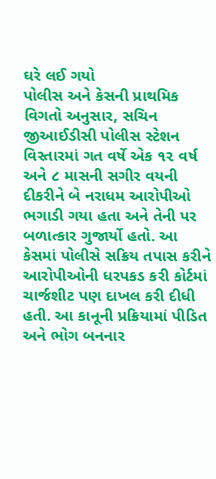ઘરે લઈ ગયો
પોલીસ અને કેસની પ્રાથમિક વિગતો અનુસાર, સચિન જીઆઈડીસી પોલીસ સ્ટેશન વિસ્તારમાં ગત વર્ષે એક ૧૨ વર્ષ અને ૮ માસની સગીર વયની દીકરીને બે નરાધમ આરોપીઓ ભગાડી ગયા હતા અને તેની પર બળાત્કાર ગુજાર્યો હતો. આ કેસમાં પોલીસે સક્રિય તપાસ કરીને આરોપીઓની ધરપકડ કરી કોર્ટમાં ચાર્જશીટ પણ દાખલ કરી દીધી હતી. આ કાનૂની પ્રક્રિયામાં પીડિત અને ભોગ બનનાર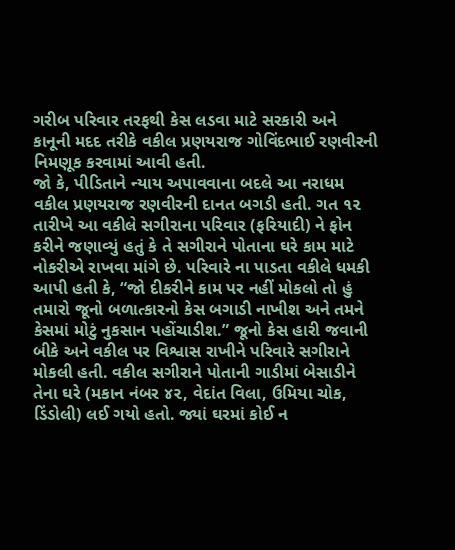ગરીબ પરિવાર તરફથી કેસ લડવા માટે સરકારી અને કાનૂની મદદ તરીકે વકીલ પ્રણયરાજ ગોવિંદભાઈ રણવીરની નિમણૂક કરવામાં આવી હતી.
જો કે, પીડિતાને ન્યાય અપાવવાના બદલે આ નરાધમ વકીલ પ્રણયરાજ રણવીરની દાનત બગડી હતી. ગત ૧૨ તારીખે આ વકીલે સગીરાના પરિવાર (ફરિયાદી) ને ફોન કરીને જણાવ્યું હતું કે તે સગીરાને પોતાના ઘરે કામ માટે નોકરીએ રાખવા માંગે છે. પરિવારે ના પાડતા વકીલે ધમકી આપી હતી કે, “જો દીકરીને કામ પર નહીં મોકલો તો હું તમારો જૂનો બળાત્કારનો કેસ બગાડી નાખીશ અને તમને કેસમાં મોટું નુકસાન પહોંચાડીશ.” જૂનો કેસ હારી જવાની બીકે અને વકીલ પર વિશ્વાસ રાખીને પરિવારે સગીરાને મોકલી હતી. વકીલ સગીરાને પોતાની ગાડીમાં બેસાડીને તેના ઘરે (મકાન નંબર ૪૨, વેદાંત વિલા, ઉમિયા ચોક, ડિંડોલી) લઈ ગયો હતો. જ્યાં ઘરમાં કોઈ ન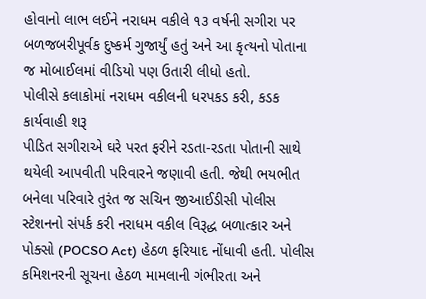હોવાનો લાભ લઈને નરાધમ વકીલે ૧૩ વર્ષની સગીરા પર બળજબરીપૂર્વક દુષ્કર્મ ગુજાર્યું હતું અને આ કૃત્યનો પોતાના જ મોબાઈલમાં વીડિયો પણ ઉતારી લીધો હતો.
પોલીસે કલાકોમાં નરાધમ વકીલની ધરપકડ કરી, કડક કાર્યવાહી શરૂ
પીડિત સગીરાએ ઘરે પરત ફરીને રડતા-રડતા પોતાની સાથે થયેલી આપવીતી પરિવારને જણાવી હતી. જેથી ભયભીત બનેલા પરિવારે તુરંત જ સચિન જીઆઈડીસી પોલીસ સ્ટેશનનો સંપર્ક કરી નરાધમ વકીલ વિરૂદ્ધ બળાત્કાર અને પોક્સો (POCSO Act) હેઠળ ફરિયાદ નોંધાવી હતી. પોલીસ કમિશનરની સૂચના હેઠળ મામલાની ગંભીરતા અને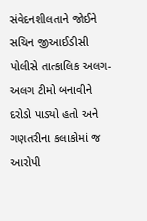સંવેદનશીલતાને જોઈને સચિન જીઆઈડીસી પોલીસે તાત્કાલિક અલગ-અલગ ટીમો બનાવીને દરોડો પાડ્યો હતો અને ગણતરીના કલાકોમાં જ આરોપી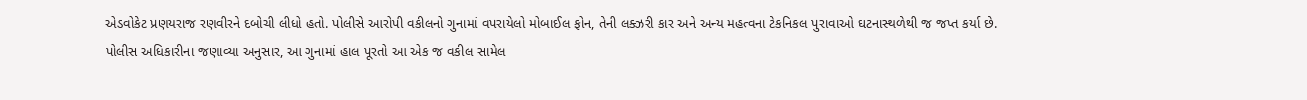એડવોકેટ પ્રણયરાજ રણવીરને દબોચી લીધો હતો. પોલીસે આરોપી વકીલનો ગુનામાં વપરાયેલો મોબાઈલ ફોન, તેની લક્ઝરી કાર અને અન્ય મહત્વના ટેકનિકલ પુરાવાઓ ઘટનાસ્થળેથી જ જપ્ત કર્યા છે.
પોલીસ અધિકારીના જણાવ્યા અનુસાર, આ ગુનામાં હાલ પૂરતો આ એક જ વકીલ સામેલ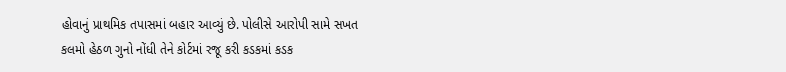હોવાનું પ્રાથમિક તપાસમાં બહાર આવ્યું છે. પોલીસે આરોપી સામે સખત કલમો હેઠળ ગુનો નોંધી તેને કોર્ટમાં રજૂ કરી કડકમાં કડક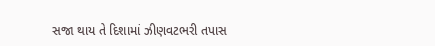સજા થાય તે દિશામાં ઝીણવટભરી તપાસ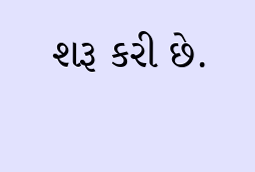શરૂ કરી છે.